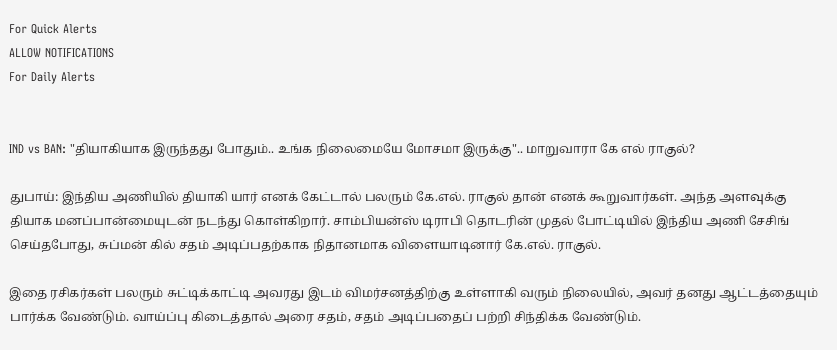For Quick Alerts
ALLOW NOTIFICATIONS
For Daily Alerts


IND vs BAN: "தியாகியாக இருந்தது போதும்.. உங்க நிலைமையே மோசமா இருக்கு".. மாறுவாரா கே எல் ராகுல்?

துபாய்: இந்திய அணியில் தியாகி யார் எனக் கேட்டால் பலரும் கே.எல். ராகுல் தான் எனக் கூறுவார்கள். அந்த அளவுக்கு தியாக மனப்பான்மையுடன் நடந்து கொள்கிறார். சாம்பியன்ஸ் டிராபி தொடரின் முதல் போட்டியில் இந்திய அணி சேசிங் செய்தபோது, சுப்மன் கில் சதம் அடிப்பதற்காக நிதானமாக விளையாடினார் கே.எல். ராகுல்.

இதை ரசிகர்கள் பலரும் சுட்டிக்காட்டி அவரது இடம் விமர்சனத்திற்கு உள்ளாகி வரும் நிலையில், அவர் தனது ஆட்டத்தையும் பார்க்க வேண்டும். வாய்ப்பு கிடைத்தால் அரை சதம், சதம் அடிப்பதைப் பற்றி சிந்திக்க வேண்டும்.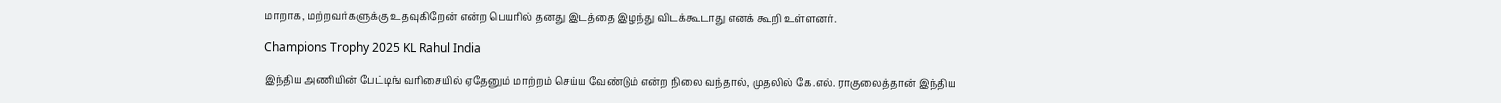மாறாக, மற்றவர்களுக்கு உதவுகிறேன் என்ற பெயரில் தனது இடத்தை இழந்து விடக்கூடாது எனக் கூறி உள்ளனர்.

Champions Trophy 2025 KL Rahul India

இந்திய அணியின் பேட்டிங் வரிசையில் ஏதேனும் மாற்றம் செய்ய வேண்டும் என்ற நிலை வந்தால், முதலில் கே.எல். ராகுலைத்தான் இந்திய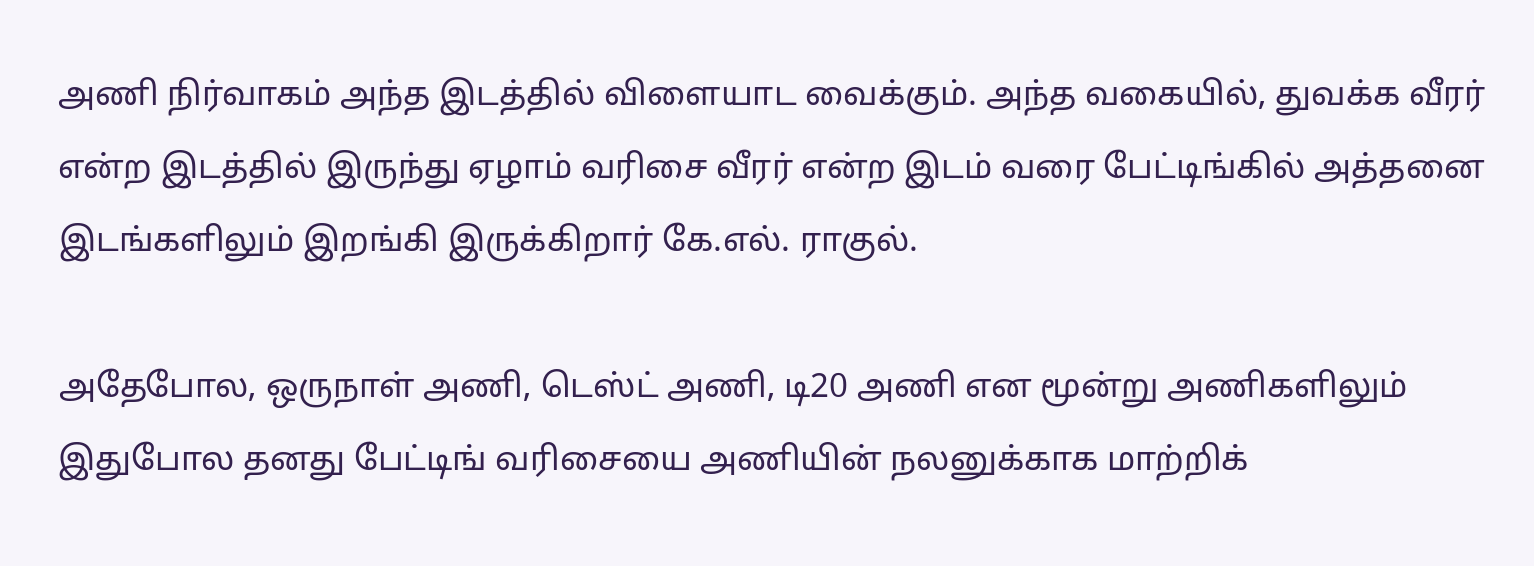அணி நிர்வாகம் அந்த இடத்தில் விளையாட வைக்கும். அந்த வகையில், துவக்க வீரர் என்ற இடத்தில் இருந்து ஏழாம் வரிசை வீரர் என்ற இடம் வரை பேட்டிங்கில் அத்தனை இடங்களிலும் இறங்கி இருக்கிறார் கே.எல். ராகுல்.

அதேபோல, ஒருநாள் அணி, டெஸ்ட் அணி, டி20 அணி என மூன்று அணிகளிலும் இதுபோல தனது பேட்டிங் வரிசையை அணியின் நலனுக்காக மாற்றிக்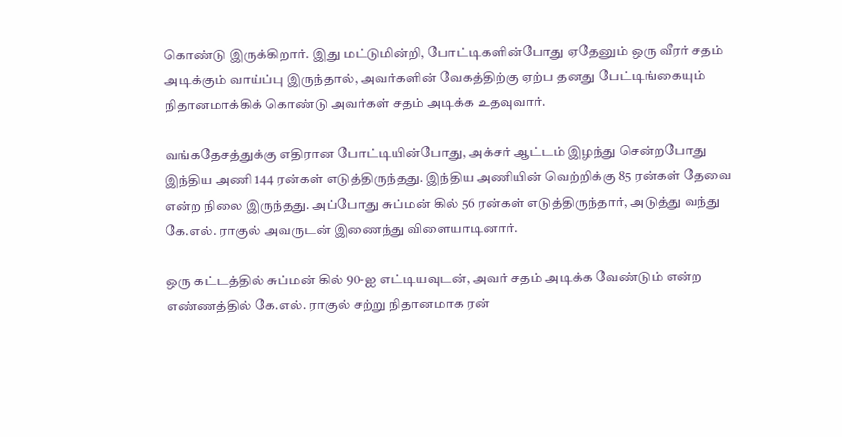கொண்டு இருக்கிறார். இது மட்டுமின்றி, போட்டிகளின்போது ஏதேனும் ஒரு வீரர் சதம் அடிக்கும் வாய்ப்பு இருந்தால், அவர்களின் வேகத்திற்கு ஏற்ப தனது பேட்டிங்கையும் நிதானமாக்கிக் கொண்டு அவர்கள் சதம் அடிக்க உதவுவார்.

வங்கதேசத்துக்கு எதிரான போட்டியின்போது, அக்சர் ஆட்டம் இழந்து சென்றபோது இந்திய அணி 144 ரன்கள் எடுத்திருந்தது. இந்திய அணியின் வெற்றிக்கு 85 ரன்கள் தேவை என்ற நிலை இருந்தது. அப்போது சுப்மன் கில் 56 ரன்கள் எடுத்திருந்தார், அடுத்து வந்து கே.எல். ராகுல் அவருடன் இணைந்து விளையாடினார்.

ஒரு கட்டத்தில் சுப்மன் கில் 90-ஐ எட்டியவுடன், அவர் சதம் அடிக்க வேண்டும் என்ற எண்ணத்தில் கே.எல். ராகுல் சற்று நிதானமாக ரன்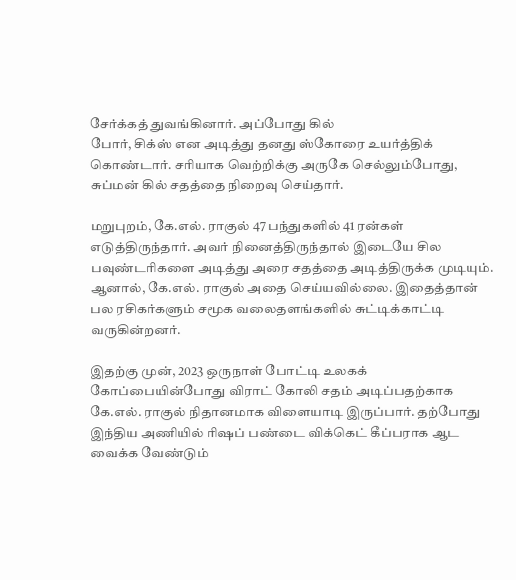சேர்க்கத் துவங்கினார். அப்போது கில்
போர், சிக்ஸ் என அடித்து தனது ஸ்கோரை உயர்த்திக் கொண்டார். சரியாக வெற்றிக்கு அருகே செல்லும்போது, சுப்மன் கில் சதத்தை நிறைவு செய்தார்.

மறுபுறம், கே.எல். ராகுல் 47 பந்துகளில் 41 ரன்கள் எடுத்திருந்தார். அவர் நினைத்திருந்தால் இடையே சில பவுண்டரிகளை அடித்து அரை சதத்தை அடித்திருக்க முடியும். ஆனால், கே.எல். ராகுல் அதை செய்யவில்லை. இதைத்தான் பல ரசிகர்களும் சமூக வலைதளங்களில் சுட்டிக்காட்டி வருகின்றனர்.

இதற்கு முன், 2023 ஒருநாள் போட்டி உலகக் கோப்பையின்போது விராட் கோலி சதம் அடிப்பதற்காக கே.எல். ராகுல் நிதானமாக விளையாடி இருப்பார். தற்போது இந்திய அணியில் ரிஷப் பண்டை விக்கெட் கீப்பராக ஆட வைக்க வேண்டும்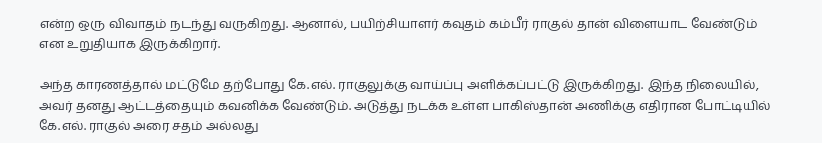என்ற ஒரு விவாதம் நடந்து வருகிறது. ஆனால், பயிற்சியாளர் கவுதம் கம்பீர் ராகுல் தான் விளையாட வேண்டும் என உறுதியாக இருக்கிறார்.

அந்த காரணத்தால் மட்டுமே தற்போது கே.எல். ராகுலுக்கு வாய்ப்பு அளிக்கப்பட்டு இருக்கிறது. இந்த நிலையில், அவர் தனது ஆட்டத்தையும் கவனிக்க வேண்டும். அடுத்து நடக்க உள்ள பாகிஸ்தான் அணிக்கு எதிரான போட்டியில் கே.எல். ராகுல் அரை சதம் அல்லது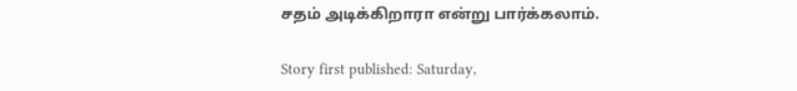சதம் அடிக்கிறாரா என்று பார்க்கலாம்.

Story first published: Saturday,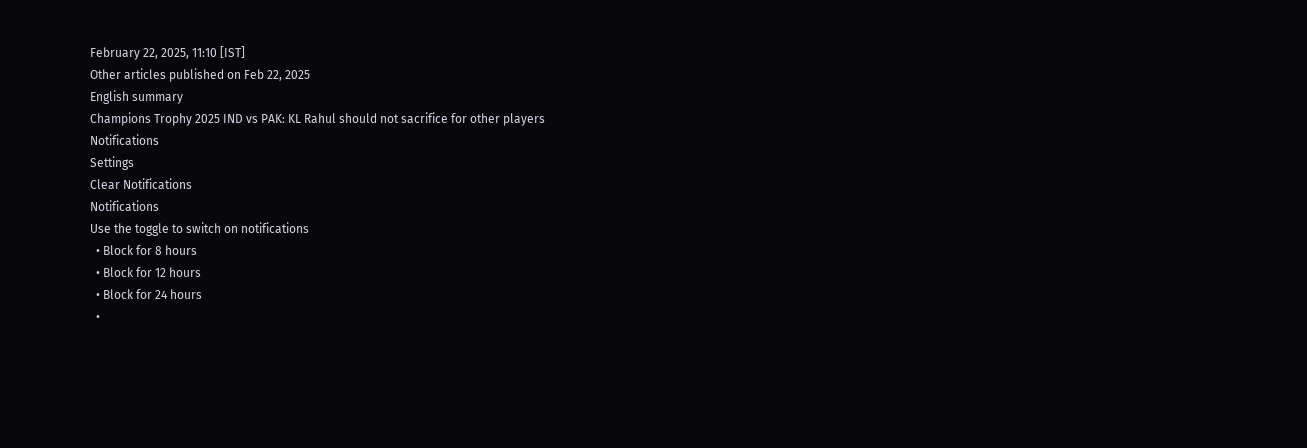February 22, 2025, 11:10 [IST]
Other articles published on Feb 22, 2025
English summary
Champions Trophy 2025 IND vs PAK: KL Rahul should not sacrifice for other players
Notifications
Settings
Clear Notifications
Notifications
Use the toggle to switch on notifications
  • Block for 8 hours
  • Block for 12 hours
  • Block for 24 hours
  •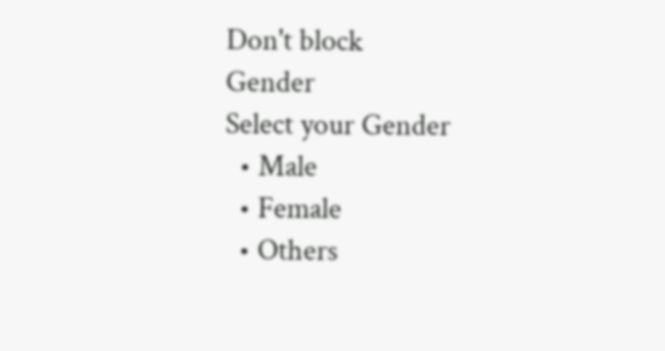Don't block
Gender
Select your Gender
  • Male
  • Female
  • Others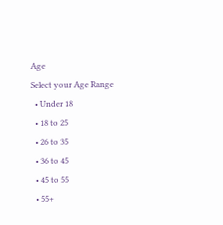Age
Select your Age Range
  • Under 18
  • 18 to 25
  • 26 to 35
  • 36 to 45
  • 45 to 55
  • 55+